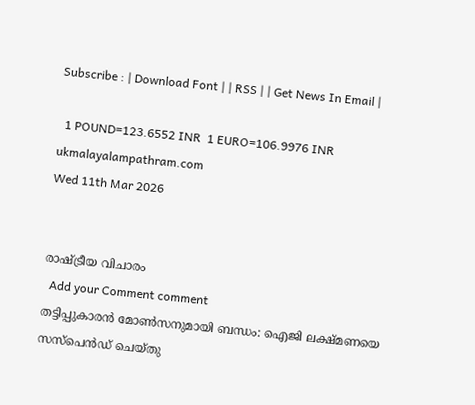Subscribe : | Download Font | | RSS | | Get News In Email |

  1 POUND=123.6552 INR  1 EURO=106.9976 INR
ukmalayalampathram.com
Wed 11th Mar 2026


രാഷ്ട്രീയ വിചാരം
  Add your Comment comment
തട്ടിപ്പുകാരന്‍ മോണ്‍സനുമായി ബന്ധം: ഐജി ലക്ഷ്മണയെ സസ്പെന്‍ഡ് ചെയ്തു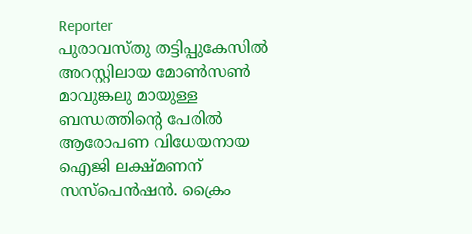Reporter
പുരാവസ്തു തട്ടിപ്പുകേസില്‍ അറസ്റ്റിലായ മോണ്‍സണ്‍ മാവുങ്കലു മായുള്ള ബന്ധത്തിന്റെ പേരില്‍ ആരോപണ വിധേയനായ ഐജി ലക്ഷ്മണന് സസ്പെന്‍ഷന്‍. ക്രൈം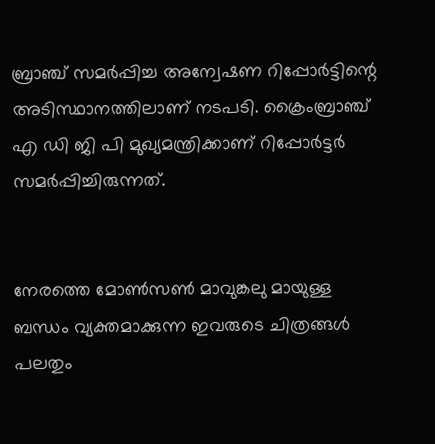ബ്രാഞ്ച് സമര്‍പ്പിച്ച അന്വേഷണ റിപ്പോര്‍ട്ടിന്റെ അടിസ്ഥാനത്തിലാണ് നടപടി. ക്രൈംബ്രാഞ്ച് എ ഡി ജി പി മുഖ്യമന്ത്രിക്കാണ് റിപ്പോര്‍ട്ടര്‍ സമര്‍പ്പിച്ചിരുന്നത്.


നേരത്തെ മോണ്‍സണ്‍ മാവുങ്കലു മായുള്ള ബന്ധം വ്യക്തമാക്കുന്ന ഇവരുടെ ചിത്രങ്ങള്‍ പലതും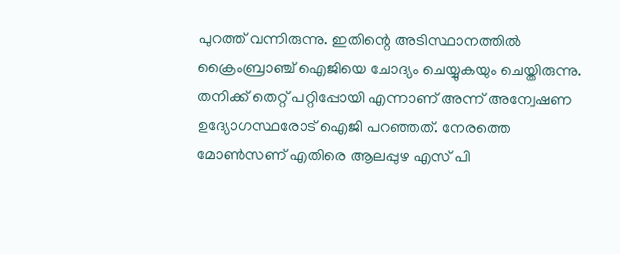പുറത്ത് വന്നിരുന്നു. ഇതിന്റെ അടിസ്ഥാനത്തില്‍ ക്രൈംബ്രാഞ്ച് ഐജിയെ ചോദ്യം ചെയ്യുകയും ചെയ്തിരുന്നു. തനിക്ക് തെറ്റ് പറ്റിപ്പോയി എന്നാണ് അന്ന് അന്വേഷണ ഉദ്യോഗസ്ഥരോട് ഐജി പറഞ്ഞത്. നേരത്തെ മോണ്‍സണ് എതിരെ ആലപ്പുഴ എസ് പി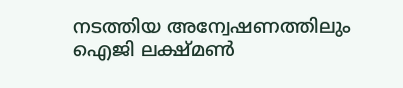നടത്തിയ അന്വേഷണത്തിലും ഐജി ലക്ഷ്മണ്‍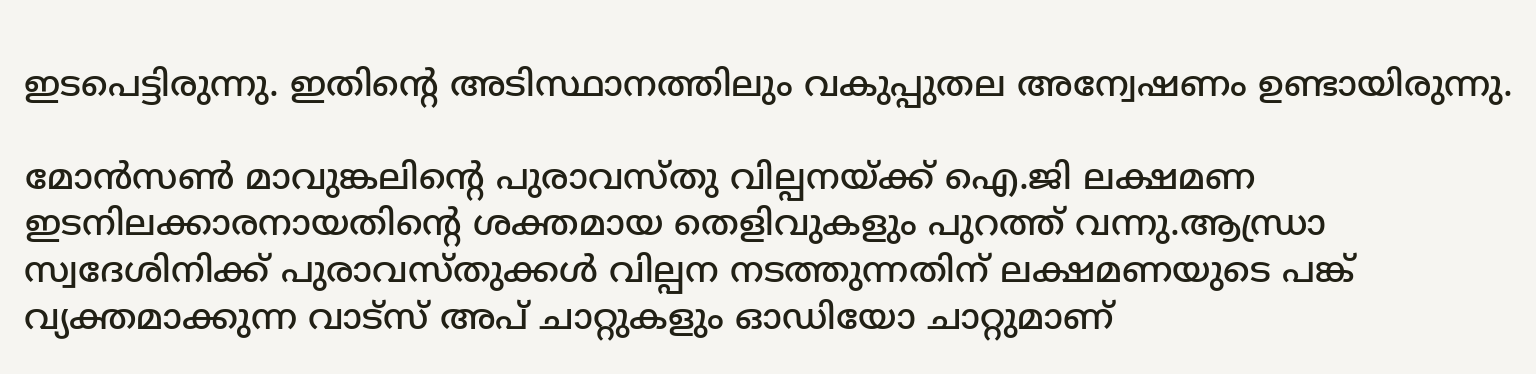ഇടപെട്ടിരുന്നു. ഇതിന്റെ അടിസ്ഥാനത്തിലും വകുപ്പുതല അന്വേഷണം ഉണ്ടായിരുന്നു.

മോന്‍സണ്‍ മാവുങ്കലിന്റെ പുരാവസ്തു വില്പനയ്ക്ക് ഐ.ജി ലക്ഷമണ ഇടനിലക്കാരനായതിന്റെ ശക്തമായ തെളിവുകളും പുറത്ത് വന്നു.ആന്ധ്രാ സ്വദേശിനിക്ക് പുരാവസ്തുക്കള്‍ വില്പന നടത്തുന്നതിന് ലക്ഷമണയുടെ പങ്ക് വ്യക്തമാക്കുന്ന വാട്സ് അപ് ചാറ്റുകളും ഓഡിയോ ചാറ്റുമാണ്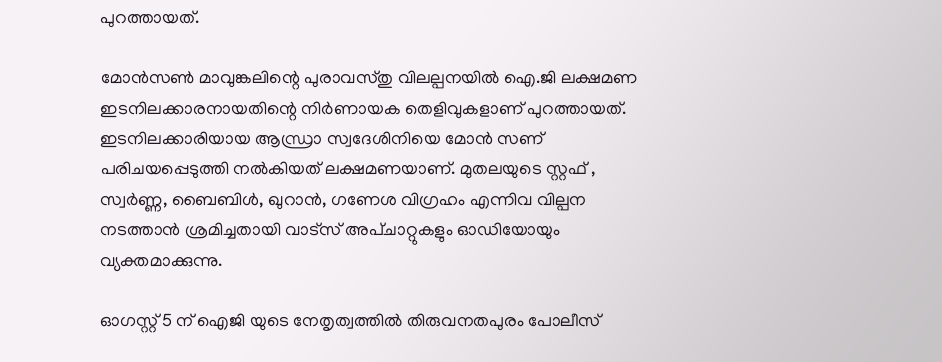പുറത്തായത്.

മോന്‍സണ്‍ മാവുങ്കലിന്റെ പുരാവസ്തു വിലല്പനയില്‍ ഐ.ജി ലക്ഷമണ ഇടനിലക്കാരനായതിന്റെ നിര്‍ണായക തെളിവുകളാണ് പുറത്തായത്. ഇടനിലക്കാരിയായ ആന്ധ്രാ സ്വദേശിനിയെ മോന്‍ സണ് പരിചയപ്പെടുത്തി നല്‍കിയത് ലക്ഷമണയാണ്. മുതലയുടെ സ്റ്റഫ് , സ്വര്‍ണ്ണ, ബൈബിള്‍, ഖുറാന്‍, ഗണേശ വിഗ്രഹം എന്നിവ വില്പന നടത്താന്‍ ശ്രമിച്ചതായി വാട്സ് അപ്ചാറ്റുകളും ഓഡിയോയും വ്യക്തമാക്കുന്നു.

ഓഗസ്റ്റ് 5 ന് ഐജി യുടെ നേതൃത്വത്തില്‍ തിരുവനതപുരം പോലീസ്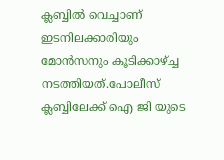ക്ലബ്ബില്‍ വെച്ചാണ് ഇടനിലക്കാരിയും മോന്‍സനും കൂടിക്കാഴ്ച്ച നടത്തിയത്.പോലീസ് ക്ലബ്ബിലേക്ക് ഐ ജി യുടെ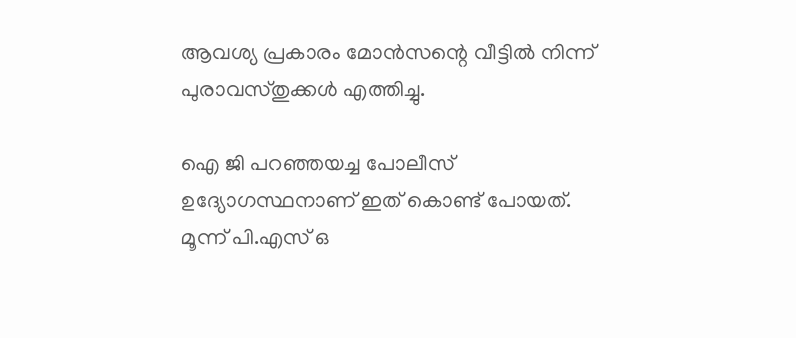ആവശ്യ പ്രകാരം മോന്‍സന്റെ വീട്ടില്‍ നിന്ന് പുരാവസ്തുക്കള്‍ എത്തിച്ചു.

ഐ ജി പറഞ്ഞയച്ച പോലീസ് ഉദ്യോഗസ്ഥനാണ് ഇത് കൊണ്ട് പോയത്. മൂന്ന് പി.എസ് ഒ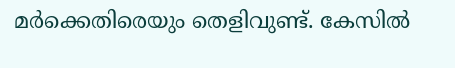മര്‍ക്കെതിരെയും തെളിവുണ്ട്. കേസില്‍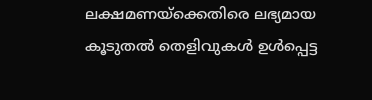ലക്ഷമണയ്ക്കെതിരെ ലഭ്യമായ കൂടുതല്‍ തെളിവുകള്‍ ഉള്‍പ്പെട്ട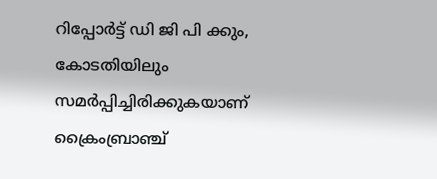റിപ്പോര്‍ട്ട് ഡി ജി പി ക്കും, കോടതിയിലും സമര്‍പ്പിച്ചിരിക്കുകയാണ് ക്രൈംബ്രാഞ്ച്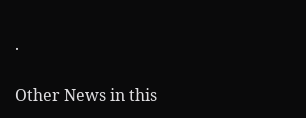.

Other News in this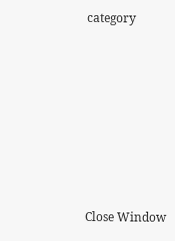category








Close Window